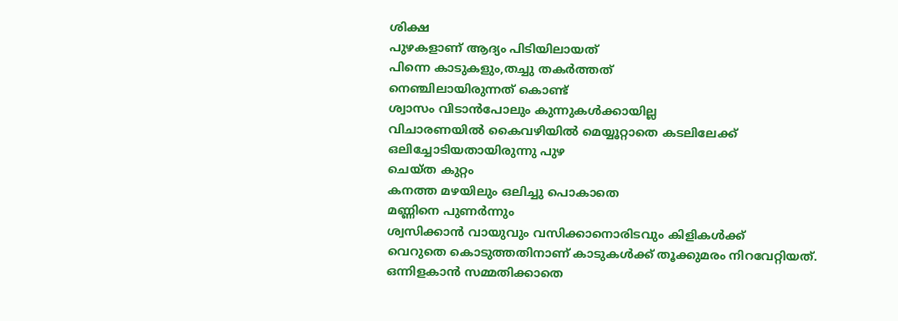ശിക്ഷ
പുഴകളാണ് ആദ്യം പിടിയിലായത്
പിന്നെ കാടുകളും,തച്ചു തകർത്തത്
നെഞ്ചിലായിരുന്നത് കൊണ്ട്
ശ്വാസം വിടാൻപോലും കുന്നുകൾക്കായില്ല
വിചാരണയിൽ കൈവഴിയിൽ മെയ്യൂറ്റാതെ കടലിലേക്ക്
ഒലിച്ചോടിയതായിരുന്നു പുഴ
ചെയ്ത കുറ്റം
കനത്ത മഴയിലും ഒലിച്ചു പൊകാതെ
മണ്ണിനെ പുണർന്നും
ശ്വസിക്കാൻ വായുവും വസിക്കാനൊരിടവും കിളികൾക്ക്
വെറുതെ കൊടുത്തതിനാണ് കാടുകൾക്ക് തൂക്കുമരം നിറവേറ്റിയത്.
ഒന്നിളകാൻ സമ്മതിക്കാതെ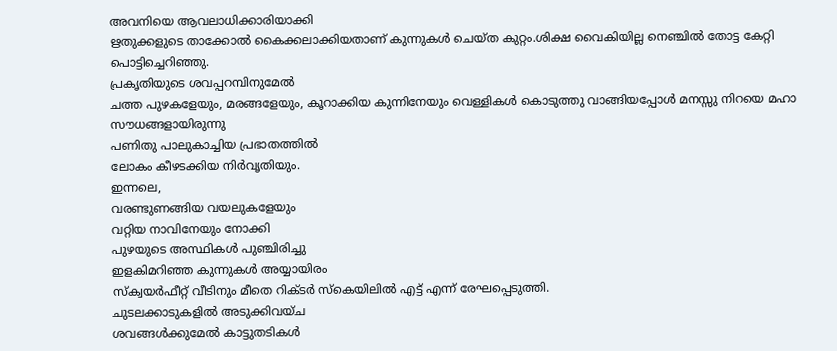അവനിയെ ആവലാധിക്കാരിയാക്കി
ഋതുക്കളുടെ താക്കോൽ കൈക്കലാക്കിയതാണ് കുന്നുകൾ ചെയ്ത കുറ്റം.ശിക്ഷ വൈകിയില്ല നെഞ്ചിൽ തോട്ട കേറ്റി പൊട്ടിച്ചെറിഞ്ഞു.
പ്രകൃതിയുടെ ശവപ്പറമ്പിനുമേൽ
ചത്ത പുഴകളേയും, മരങ്ങളേയും, കൂറാക്കിയ കുന്നിനേയും വെള്ളികൾ കൊടുത്തു വാങ്ങിയപ്പോൾ മനസ്സു നിറയെ മഹാ സൗധങ്ങളായിരുന്നു
പണിതു പാലുകാച്ചിയ പ്രഭാതത്തിൽ
ലോകം കീഴടക്കിയ നിർവൃതിയും.
ഇന്നലെ,
വരണ്ടുണങ്ങിയ വയലുകളേയും
വറ്റിയ നാവിനേയും നോക്കി
പുഴയുടെ അസ്ഥികൾ പുഞ്ചിരിച്ചു
ഇളകിമറിഞ്ഞ കുന്നുകൾ അയ്യായിരം
സ്ക്വയർഫീറ്റ് വീടിനും മീതെ റിക്ടർ സ്കെയിലിൽ എട്ട് എന്ന് രേഘപ്പെടുത്തി.
ചുടലക്കാടുകളിൽ അടുക്കിവയ്ച
ശവങ്ങൾക്കുമേൽ കാട്ടുതടികൾ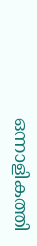ഒന്നാളികത്തി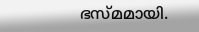ഭസ്മമായി.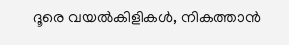ദൂരെ വയൽകിളികൾ, നികത്താൻ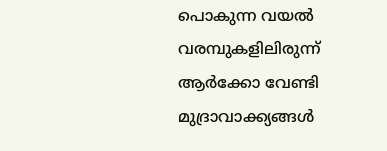പൊകുന്ന വയൽ വരമ്പുകളിലിരുന്ന്
ആർക്കോ വേണ്ടി മുദ്രാവാക്ക്യങ്ങൾ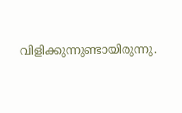വിളിക്കുന്നുണ്ടായിരുന്നു.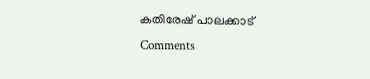കതിരേഷ് പാലക്കാട്
Comments